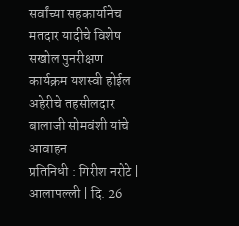सर्वांच्या सहकार्यानेच मतदार यादीचे विशेष सखोल पुनरीक्षण कार्यक्रम यशस्वी होईल
अहेरीचे तहसीलदार बालाजी सोमवंशी यांचे आवाहन
प्रतिनिधी : गिरीश नरोटे | आलापल्ली | दि. 26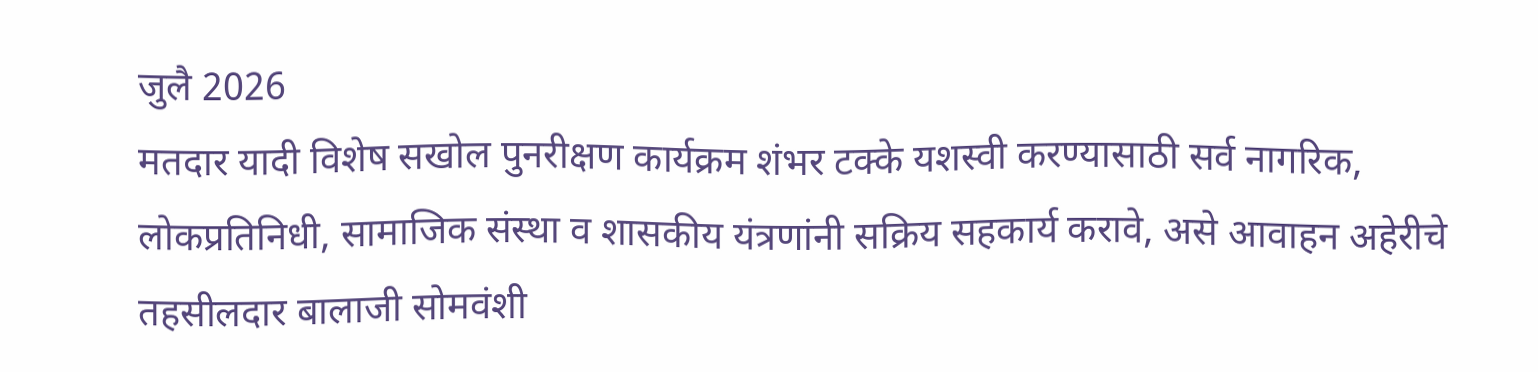जुलै 2026
मतदार यादी विशेष सखोल पुनरीक्षण कार्यक्रम शंभर टक्के यशस्वी करण्यासाठी सर्व नागरिक, लोकप्रतिनिधी, सामाजिक संस्था व शासकीय यंत्रणांनी सक्रिय सहकार्य करावे, असे आवाहन अहेरीचे तहसीलदार बालाजी सोमवंशी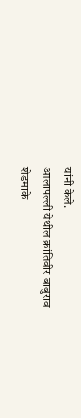यांनी केले.
आलापल्ली येथील क्रांतिवीर बाबुराव शेडमाके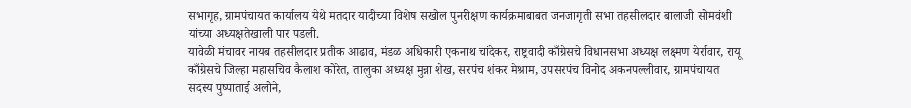सभागृह, ग्रामपंचायत कार्यालय येथे मतदार यादीच्या विशेष सखोल पुनरीक्षण कार्यक्रमाबाबत जनजागृती सभा तहसीलदार बालाजी सोमवंशी यांच्या अध्यक्षतेखाली पार पडली.
यावेळी मंचावर नायब तहसीलदार प्रतीक आढाव, मंडळ अधिकारी एकनाथ चांदेकर, राष्ट्रवादी काँग्रेसचे विधानसभा अध्यक्ष लक्ष्मण येर्रावार, रायू काँग्रेसचे जिल्हा महासचिव कैलाश कोरेत, तालुका अध्यक्ष मुन्ना शेख, सरपंच शंकर मेश्राम, उपसरपंच विनोद अकनपल्लीवार, ग्रामपंचायत सदस्य पुष्पाताई अलोने,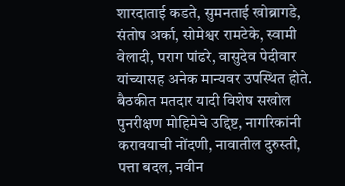शारदाताई कडते, सुमनताई खोब्रागडे, संतोष अर्का, सोमेश्वर रामटेके, स्वामी वेलादी, पराग पांढरे, वासुदेव पेदीवार यांच्यासह अनेक मान्यवर उपस्थित होते.
बैठकीत मतदार यादी विशेष सखोल पुनरीक्षण मोहिमेचे उद्दिष्ट, नागरिकांनी करावयाची नोंदणी, नावातील दुरुस्ती, पत्ता बदल, नवीन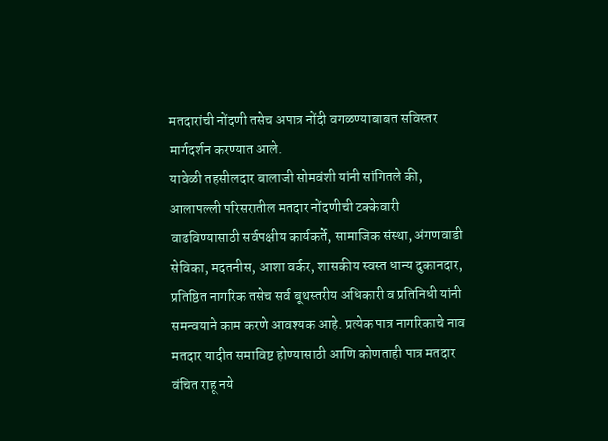मतदारांची नोंदणी तसेच अपात्र नोंदी वगळण्याबाबत सविस्तर मार्गदर्शन करण्यात आले.
यावेळी तहसीलदार बालाजी सोमवंशी यांनी सांगितले की, आलापल्ली परिसरातील मतदार नोंदणीची टक्केवारी वाढविण्यासाठी सर्वपक्षीय कार्यकर्ते, सामाजिक संस्था, अंगणवाडी सेविका, मदतनीस, आशा वर्कर, शासकीय स्वस्त धान्य दुकानदार, प्रतिष्ठित नागरिक तसेच सर्व बूथस्तरीय अधिकारी व प्रतिनिधी यांनी समन्वयाने काम करणे आवश्यक आहे. प्रत्येक पात्र नागरिकाचे नाव मतदार यादीत समाविष्ट होण्यासाठी आणि कोणताही पात्र मतदार वंचित राहू नये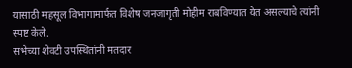यासाठी महसूल विभागामार्फत विशेष जनजागृती मोहीम राबविण्यात येत असल्याचे त्यांनी स्पष्ट केले.
सभेच्या शेवटी उपस्थितांनी मतदार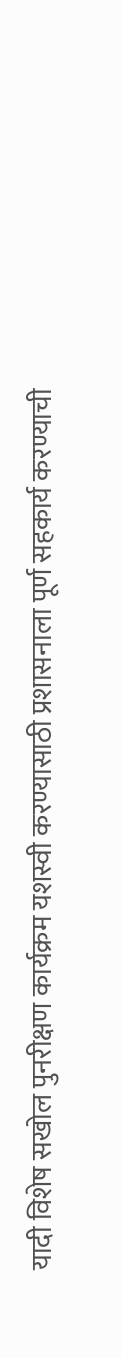यादी विशेष सखोल पुनरीक्षण कार्यक्रम यशस्वी करण्यासाठी प्रशासनाला पूर्ण सहकार्य करण्याची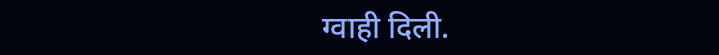ग्वाही दिली.